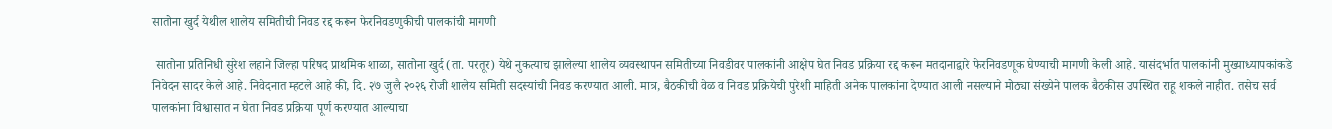सातोना खुर्द येथील शालेय समितीची निवड रद्द करून फेरनिवडणुकीची पालकांची मागणी

 सातोना प्रतिनिधी सुरेश लहाने जिल्हा परिषद प्राथमिक शाळा, सातोना खुर्द (ता. परतूर) येथे नुकत्याच झालेल्या शालेय व्यवस्थापन समितीच्या निवडीवर पालकांनी आक्षेप घेत निवड प्रक्रिया रद्द करून मतदानाद्वारे फेरनिवडणूक घेण्याची मागणी केली आहे. यासंदर्भात पालकांनी मुख्याध्यापकांकडे निवेदन सादर केले आहे. निवेदनात म्हटले आहे की, दि. २७ जुलै २०२६ रोजी शालेय समिती सदस्यांची निवड करण्यात आली. मात्र, बैठकीची वेळ व निवड प्रक्रियेची पुरेशी माहिती अनेक पालकांना देण्यात आली नसल्याने मोठ्या संख्येने पालक बैठकीस उपस्थित राहू शकले नाहीत. तसेच सर्व पालकांना विश्वासात न घेता निवड प्रक्रिया पूर्ण करण्यात आल्याचा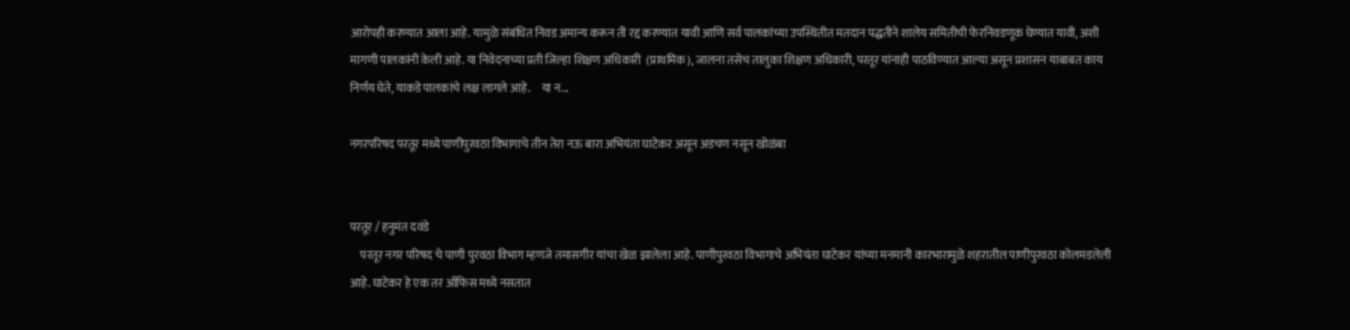आरोपही करण्यात आला आहे. यामुळे संबंधित निवड अमान्य करून ती रद्द करण्यात यावी आणि सर्व पालकांच्या उपस्थितीत मतदान पद्धतीने शालेय समितीची फेरनिवडणूक घेण्यात यावी, अशी मागणी पालकांनी केली आहे. या निवेदनाच्या प्रती जिल्हा शिक्षण अधिकारी  (प्राथमिक), जालना तसेच तालुका शिक्षण अधिकारी, परतूर यांनाही पाठविण्यात आल्या असून प्रशासन याबाबत काय निर्णय घेते, याकडे पालकांचे लक्ष लागले आहे.     या न...

नगरपरिषद परतूर मध्ये पाणीपुरवठा विभागाचे तीन तेरा नऊ बारा अभियंता घाटेकर असून अडचण नसून खोळंबा


परतूर / हनुमंत दवंडे
    परतूर नगर परिषद चे पाणी पुरवठा विभाग म्हणजे तमासगीर यांचा खेळ झालेला आहे. पाणीपुरवठा विभागाचे अभियंता घाटेकर यांच्या मनमानी कारभारामुळे शहरातील पाणीपुरवठा कोलमडलेली आहे. घाटेकर हे एक तर ऑफिस मध्ये नसतात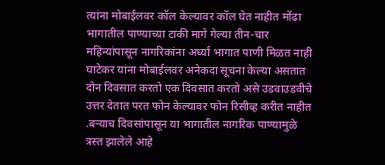त्यांना मोबाईलवर कॉल केल्यावर कॉल घेत नाहीत मोंढा भागातील पाण्याच्या टाकी मागे गेल्या तीन-चार महिन्यांपासून नागरिकांना अर्ध्या भागात पाणी मिळत नाही घाटेकर यांना मोबाईलवर अनेकदा सूचना केल्या असतात दोन दिवसात करतो एक दिवसात करतो असे उडवाउडवीचे उत्तर देतात परत फोन केल्यावर फोन रिसीव्ह करीत नाहीत .बऱ्याच दिवसांपासून या भागातील नागरिक पाण्यामुळे त्रस्त झालेले आहे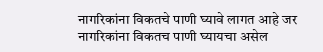नागरिकांना विकतचे पाणी घ्यावे लागत आहे जर नागरिकांना विकतच पाणी घ्यायचा असेल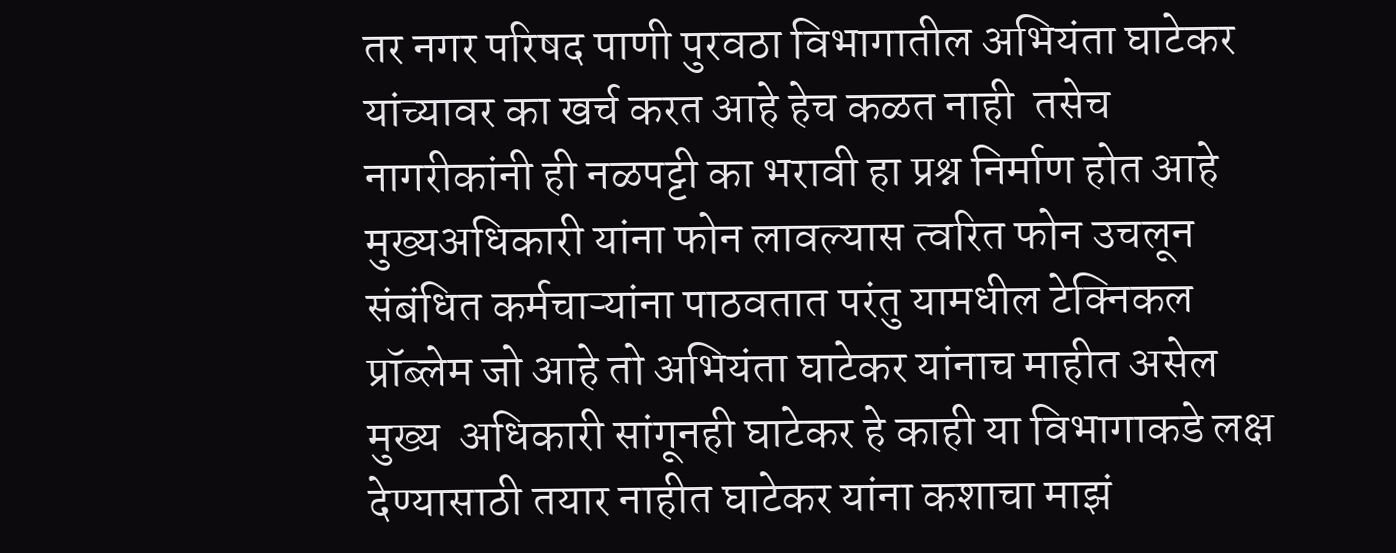तर नगर परिषद पाणी पुरवठा विभागातील अभियंता घाटेकर यांच्यावर का खर्च करत आहे हेच कळत नाही  तसेच नागरीकांनी ही नळपट्टी का भरावी हा प्रश्न निर्माण होत आहे मुख्यअधिकारी यांना फोन लावल्यास त्वरित फोन उचलून संबंधित कर्मचाऱ्यांना पाठवतात परंतु यामधील टेक्निकल प्रॉब्लेम जो आहे तो अभियंता घाटेकर यांनाच माहीत असेल मुख्य  अधिकारी सांगूनही घाटेकर हे काही या विभागाकडे लक्ष देण्यासाठी तयार नाहीत घाटेकर यांना कशाचा माझं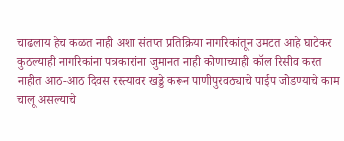चाढलाय हेच कळत नाही अशा संतप्त प्रतिक्रिया नागरिकांतून उमटत आहे घाटेकर कुठल्याही नागरिकांना पत्रकारांना जुमानत नाही कोणाच्याही कॉल रिसीव करत नाहीत आठ-आठ दिवस रस्त्यावर खड्डे करून पाणीपुरवठ्याचे पाईप जोडण्याचे काम चालू असल्याचे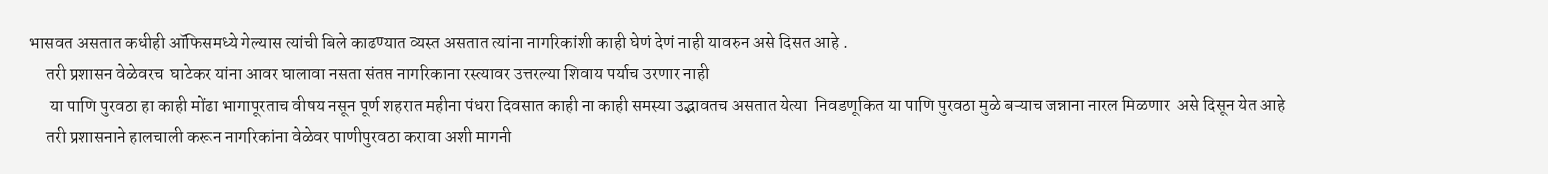भासवत असतात कधीही ऑफिसमध्ये गेल्यास त्यांची बिले काढण्यात व्यस्त असतात त्यांना नागरिकांशी काही घेणं देणं नाही यावरुन असे दिसत आहे .
     तरी प्रशासन वेळेवरच  घाटेकर यांना आवर घालावा नसता संतप्त नागरिकाना रस्त्यावर उत्तरल्या शिवाय पर्याच उरणार नाही
      या पाणि पुरवठा हा काही मोंढा भागापूरताच वीषय नसून पूर्ण शहरात महीना पंधरा दिवसात काही ना काही समस्या उद्भावतच असतात येत्या  निवडणूकित या पाणि पुरवठा मुळे बऱ्याच जन्नाना नारल मिळणार  असे दिसून येत आहे
     तरी प्रशासनाने हालचाली करून नागरिकांना वेळेवर पाणीपुरवठा करावा अशी मागनी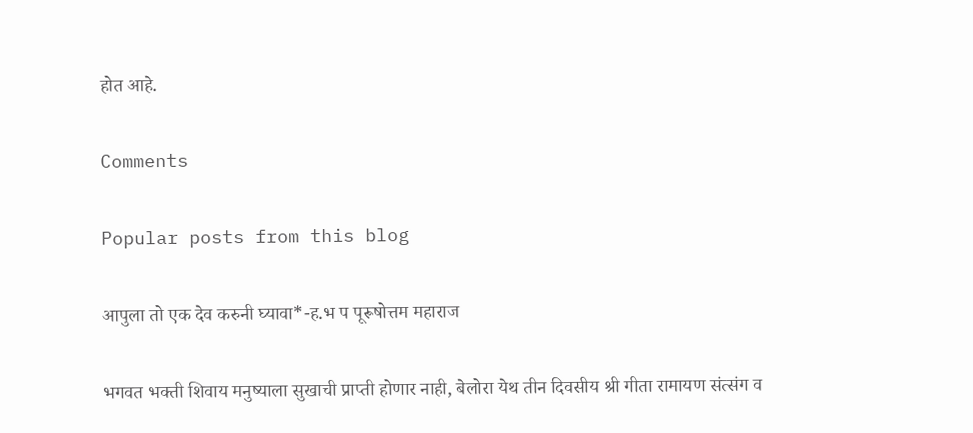होत आहे.

Comments

Popular posts from this blog

आपुला तो एक देव करुनी घ्यावा*-ह.भ प पूरूषोत्तम महाराज

भगवत भक्ती शिवाय मनुष्याला सुखाची प्राप्ती होणार नाही, बेलोरा येथ तीन दिवसीय श्री गीता रामायण संत्संग व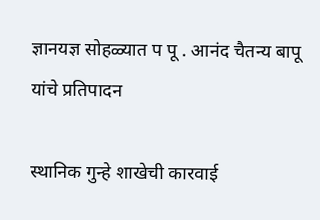ज्ञानयज्ञ सोहळ्यात प पू . आनंद चैतन्य बापू यांचे प्रतिपादन

स्थानिक गुन्हे शाखेची कारवाई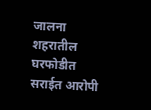जालना शहरातील घरफोडीत सराईत आरोपी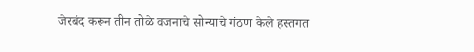जेरबंद करून तीन तोळे वजनाचे सोन्याचे गंठण केले हस्तगत